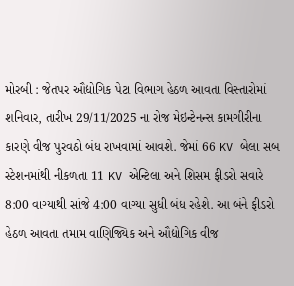મોરબી : જેતપર ઔદ્યોગિક પેટા વિભાગ હેઠળ આવતા વિસ્તારોમાં શનિવાર, તારીખ 29/11/2025 ના રોજ મેઇન્ટેનન્સ કામગીરીના કારણે વીજ પુરવઠો બંધ રાખવામાં આવશે. જેમાં 66 KV બેલા સબ સ્ટેશનમાંથી નીકળતા 11 KV એન્ટિલા અને શિસમ ફીડરો સવારે 8:00 વાગ્યાથી સાંજે 4:00 વાગ્યા સુધી બંધ રહેશે. આ બંને ફીડરો હેઠળ આવતા તમામ વાણિજ્યિક અને ઔદ્યોગિક વીજ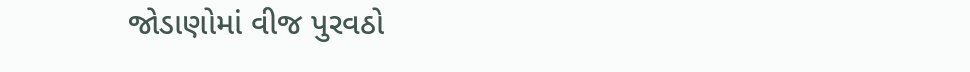જોડાણોમાં વીજ પુરવઠો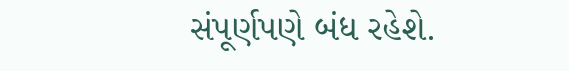સંપૂર્ણપણે બંધ રહેશે.